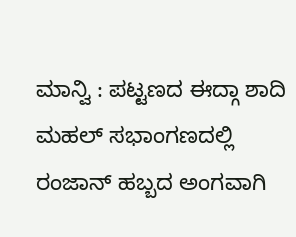ಮಾನ್ವಿ : ಪಟ್ಟಣದ ಈದ್ಗಾ ಶಾದಿ ಮಹಲ್ ಸಭಾಂಗಣದಲ್ಲಿ ರಂಜಾನ್ ಹಬ್ಬದ ಅಂಗವಾಗಿ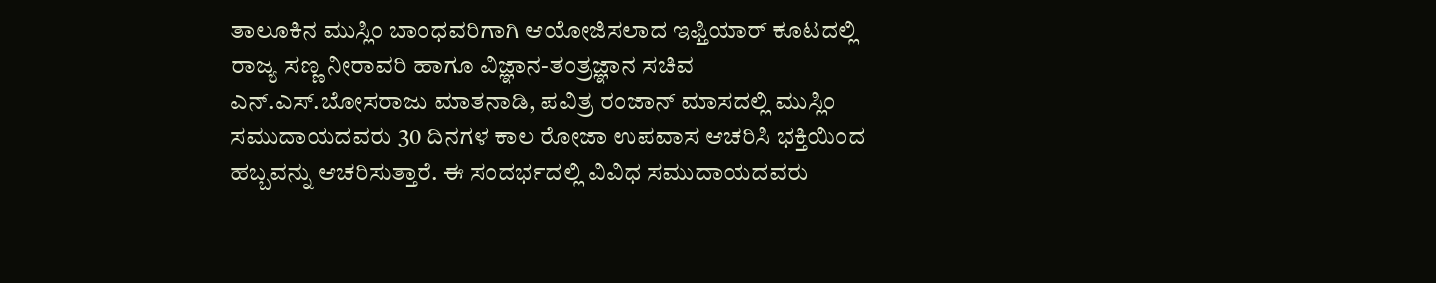ತಾಲೂಕಿನ ಮುಸ್ಲಿಂ ಬಾಂಧವರಿಗಾಗಿ ಆಯೋಜಿಸಲಾದ ಇಫ್ತಿಯಾರ್ ಕೂಟದಲ್ಲಿ ರಾಜ್ಯ ಸಣ್ಣ ನೀರಾವರಿ ಹಾಗೂ ವಿಜ್ಞಾನ-ತಂತ್ರಜ್ಞಾನ ಸಚಿವ ಎನ್.ಎಸ್.ಬೋಸರಾಜು ಮಾತನಾಡಿ, ಪವಿತ್ರ ರಂಜಾನ್ ಮಾಸದಲ್ಲಿ ಮುಸ್ಲಿಂ ಸಮುದಾಯದವರು 30 ದಿನಗಳ ಕಾಲ ರೋಜಾ ಉಪವಾಸ ಆಚರಿಸಿ ಭಕ್ತಿಯಿಂದ ಹಬ್ಬವನ್ನು ಆಚರಿಸುತ್ತಾರೆ. ಈ ಸಂದರ್ಭದಲ್ಲಿ ವಿವಿಧ ಸಮುದಾಯದವರು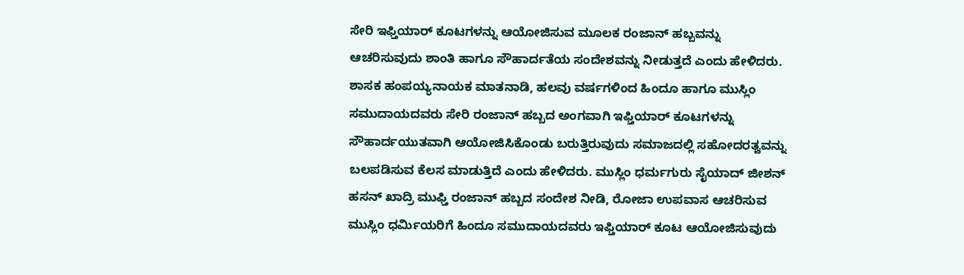ಸೇರಿ ಇಫ್ತಿಯಾರ್ ಕೂಟಗಳನ್ನು ಆಯೋಜಿಸುವ ಮೂಲಕ ರಂಜಾನ್ ಹಬ್ಬವನ್ನು ಆಚರಿಸುವುದು ಶಾಂತಿ ಹಾಗೂ ಸೌಹಾರ್ದತೆಯ ಸಂದೇಶವನ್ನು ನೀಡುತ್ತದೆ ಎಂದು ಹೇಳಿದರು.
ಶಾಸಕ ಹಂಪಯ್ಯನಾಯಕ ಮಾತನಾಡಿ, ಹಲವು ವರ್ಷಗಳಿಂದ ಹಿಂದೂ ಹಾಗೂ ಮುಸ್ಲಿಂ ಸಮುದಾಯದವರು ಸೇರಿ ರಂಜಾನ್ ಹಬ್ಬದ ಅಂಗವಾಗಿ ಇಫ್ತಿಯಾರ್ ಕೂಟಗಳನ್ನು ಸೌಹಾರ್ದಯುತವಾಗಿ ಆಯೋಜಿಸಿಕೊಂಡು ಬರುತ್ತಿರುವುದು ಸಮಾಜದಲ್ಲಿ ಸಹೋದರತ್ವವನ್ನು ಬಲಪಡಿಸುವ ಕೆಲಸ ಮಾಡುತ್ತಿದೆ ಎಂದು ಹೇಳಿದರು. ಮುಸ್ಲಿಂ ಧರ್ಮಗುರು ಸೈಯಾದ್ ಜೀಶನ್ ಹಸನ್ ಖಾದ್ರಿ ಮುಫ್ತಿ ರಂಜಾನ್ ಹಬ್ಬದ ಸಂದೇಶ ನೀಡಿ, ರೋಜಾ ಉಪವಾಸ ಆಚರಿಸುವ ಮುಸ್ಲಿಂ ಧರ್ಮಿಯರಿಗೆ ಹಿಂದೂ ಸಮುದಾಯದವರು ಇಫ್ತಿಯಾರ್ ಕೂಟ ಆಯೋಜಿಸುವುದು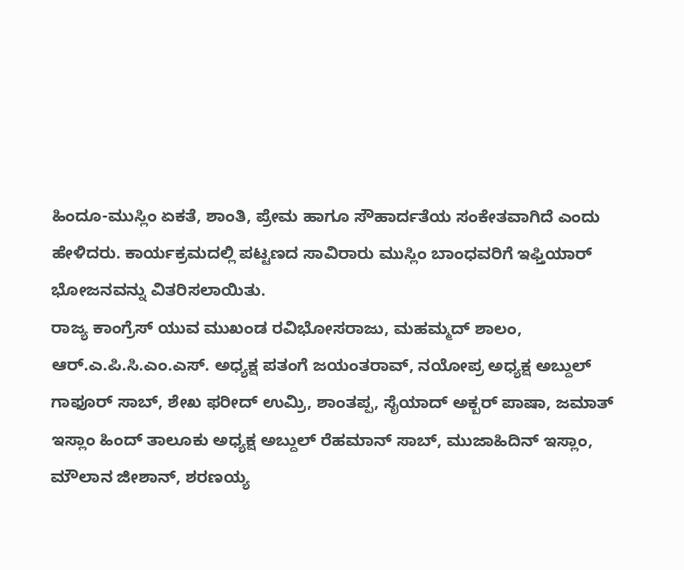ಹಿಂದೂ-ಮುಸ್ಲಿಂ ಏಕತೆ, ಶಾಂತಿ, ಪ್ರೇಮ ಹಾಗೂ ಸೌಹಾರ್ದತೆಯ ಸಂಕೇತವಾಗಿದೆ ಎಂದು ಹೇಳಿದರು. ಕಾರ್ಯಕ್ರಮದಲ್ಲಿ ಪಟ್ಟಣದ ಸಾವಿರಾರು ಮುಸ್ಲಿಂ ಬಾಂಧವರಿಗೆ ಇಫ್ತಿಯಾರ್ ಭೋಜನವನ್ನು ವಿತರಿಸಲಾಯಿತು.
ರಾಜ್ಯ ಕಾಂಗ್ರೆಸ್ ಯುವ ಮುಖಂಡ ರವಿಭೋಸರಾಜು, ಮಹಮ್ಮದ್ ಶಾಲಂ, ಆರ್.ಎ.ಪಿ.ಸಿ.ಎಂ.ಎಸ್. ಅಧ್ಯಕ್ಷ ಪತಂಗೆ ಜಯಂತರಾವ್, ನಯೋಪ್ರ ಅಧ್ಯಕ್ಷ ಅಬ್ದುಲ್ ಗಾಫೂರ್ ಸಾಬ್, ಶೇಖ ಫರೀದ್ ಉಮ್ರಿ, ಶಾಂತಪ್ಪ, ಸೈಯಾದ್ ಅಕ್ಬರ್ ಪಾಷಾ, ಜಮಾತ್ ಇಸ್ಲಾಂ ಹಿಂದ್ ತಾಲೂಕು ಅಧ್ಯಕ್ಷ ಅಬ್ದುಲ್ ರೆಹಮಾನ್ ಸಾಬ್, ಮುಜಾಹಿದಿನ್ ಇಸ್ಲಾಂ, ಮೌಲಾನ ಜೀಶಾನ್, ಶರಣಯ್ಯ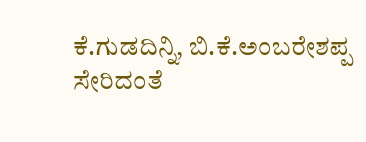ಕೆ.ಗುಡದಿನ್ನಿ, ಬಿ.ಕೆ.ಅಂಬರೇಶಪ್ಪ ಸೇರಿದಂತೆ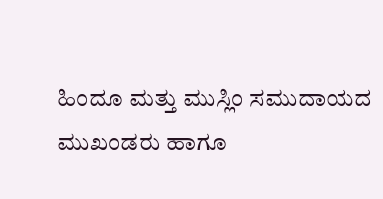ಹಿಂದೂ ಮತ್ತು ಮುಸ್ಲಿಂ ಸಮುದಾಯದ ಮುಖಂಡರು ಹಾಗೂ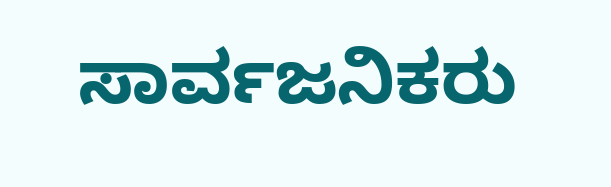ಸಾರ್ವಜನಿಕರು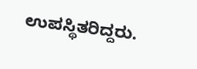ಉಪಸ್ಥಿತರಿದ್ದರು.